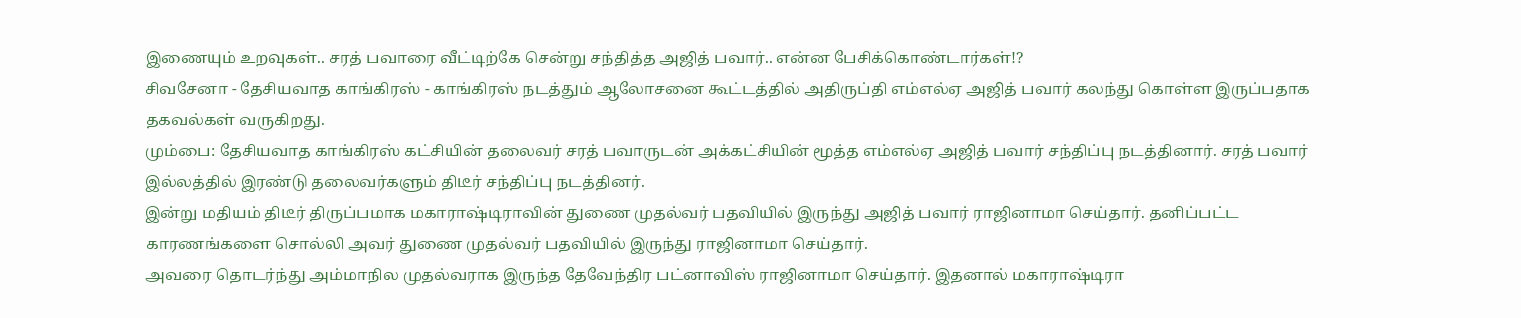இணையும் உறவுகள்.. சரத் பவாரை வீட்டிற்கே சென்று சந்தித்த அஜித் பவார்.. என்ன பேசிக்கொண்டார்கள்!?
சிவசேனா - தேசியவாத காங்கிரஸ் - காங்கிரஸ் நடத்தும் ஆலோசனை கூட்டத்தில் அதிருப்தி எம்எல்ஏ அஜித் பவார் கலந்து கொள்ள இருப்பதாக தகவல்கள் வருகிறது.
மும்பை: தேசியவாத காங்கிரஸ் கட்சியின் தலைவர் சரத் பவாருடன் அக்கட்சியின் மூத்த எம்எல்ஏ அஜித் பவார் சந்திப்பு நடத்தினார். சரத் பவார் இல்லத்தில் இரண்டு தலைவர்களும் திடீர் சந்திப்பு நடத்தினர்.
இன்று மதியம் திடீர் திருப்பமாக மகாராஷ்டிராவின் துணை முதல்வர் பதவியில் இருந்து அஜித் பவார் ராஜினாமா செய்தார். தனிப்பட்ட காரணங்களை சொல்லி அவர் துணை முதல்வர் பதவியில் இருந்து ராஜினாமா செய்தார்.
அவரை தொடர்ந்து அம்மாநில முதல்வராக இருந்த தேவேந்திர பட்னாவிஸ் ராஜினாமா செய்தார். இதனால் மகாராஷ்டிரா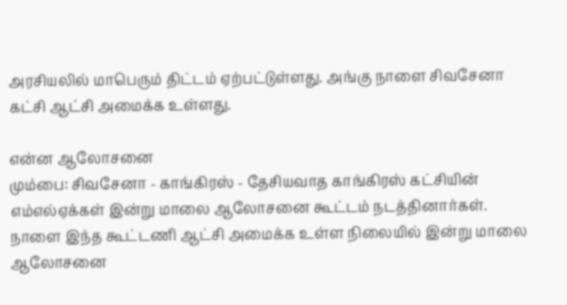அரசியலில் மாபெரும் திட்டம் ஏற்பட்டுள்ளது. அங்கு நாளை சிவசேனா கட்சி ஆட்சி அமைக்க உள்ளது.

என்ன ஆலோசனை
மும்பை: சிவசேனா - காங்கிரஸ் - தேசியவாத காங்கிரஸ் கட்சியின் எம்எல்ஏக்கள் இன்று மாலை ஆலோசனை கூட்டம் நடத்தினார்கள். நாளை இந்த கூட்டணி ஆட்சி அமைக்க உள்ள நிலையில் இன்று மாலை ஆலோசனை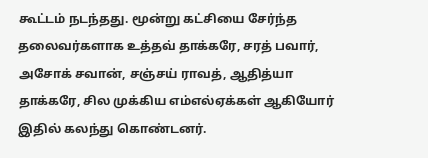கூட்டம் நடந்தது. மூன்று கட்சியை சேர்ந்த தலைவர்களாக உத்தவ் தாக்கரே, சரத் பவார், அசோக் சவான், சஞ்சய் ராவத், ஆதித்யா தாக்கரே, சில முக்கிய எம்எல்ஏக்கள் ஆகியோர் இதில் கலந்து கொண்டனர்.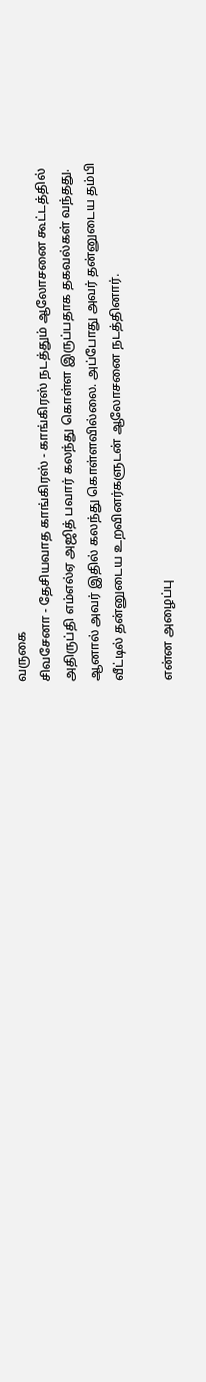வருகை
சிவசேனா - தேசியவாத காங்கிரஸ் - காங்கிரஸ் நடத்தும் ஆலோசனை கூட்டத்தில் அதிருப்தி எம்எல்ஏ அஜித் பவார் கலந்து கொள்ள இருப்பதாக தகவல்கள் வந்தது. ஆனால் அவர் இதில் கலந்து கொள்ளவில்லை. அப்போது அவர் தன்னுடைய தம்பி வீட்டில் தன்னுடைய உறவினர்களுடன் ஆலோசனை நடத்தினார்.

என்ன அழைப்பு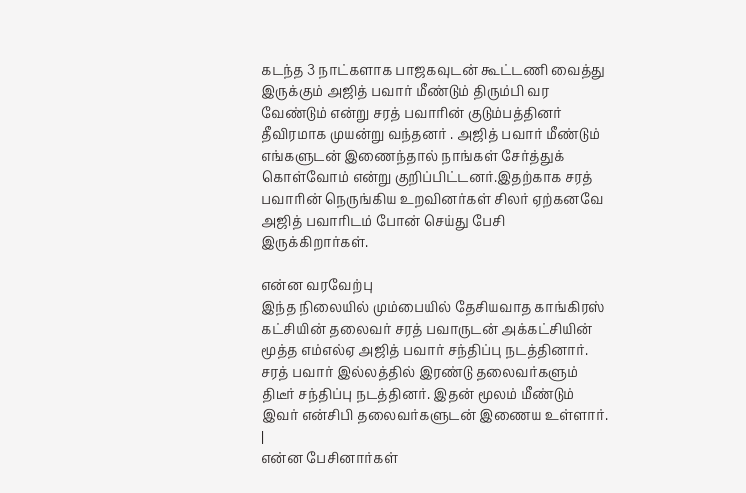கடந்த 3 நாட்களாக பாஜகவுடன் கூட்டணி வைத்து இருக்கும் அஜித் பவார் மீண்டும் திரும்பி வர வேண்டும் என்று சரத் பவாரின் குடும்பத்தினர் தீவிரமாக முயன்று வந்தனர் . அஜித் பவார் மீண்டும் எங்களுடன் இணைந்தால் நாங்கள் சேர்த்துக் கொள்வோம் என்று குறிப்பிட்டனர்.இதற்காக சரத் பவாரின் நெருங்கிய உறவினர்கள் சிலர் ஏற்கனவே அஜித் பவாரிடம் போன் செய்து பேசி இருக்கிறார்கள்.

என்ன வரவேற்பு
இந்த நிலையில் மும்பையில் தேசியவாத காங்கிரஸ் கட்சியின் தலைவர் சரத் பவாருடன் அக்கட்சியின் மூத்த எம்எல்ஏ அஜித் பவார் சந்திப்பு நடத்தினார். சரத் பவார் இல்லத்தில் இரண்டு தலைவர்களும் திடீர் சந்திப்பு நடத்தினர். இதன் மூலம் மீண்டும் இவர் என்சிபி தலைவர்களுடன் இணைய உள்ளார்.
|
என்ன பேசினார்கள்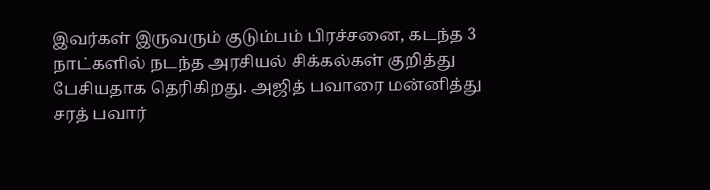இவர்கள் இருவரும் குடும்பம் பிரச்சனை, கடந்த 3 நாட்களில் நடந்த அரசியல் சிக்கல்கள் குறித்து பேசியதாக தெரிகிறது. அஜித் பவாரை மன்னித்து சரத் பவார்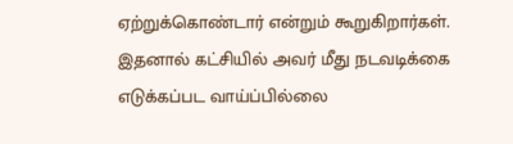ஏற்றுக்கொண்டார் என்றும் கூறுகிறார்கள். இதனால் கட்சியில் அவர் மீது நடவடிக்கை எடுக்கப்பட வாய்ப்பில்லை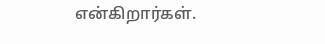என்கிறார்கள்.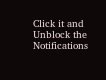Click it and Unblock the Notifications